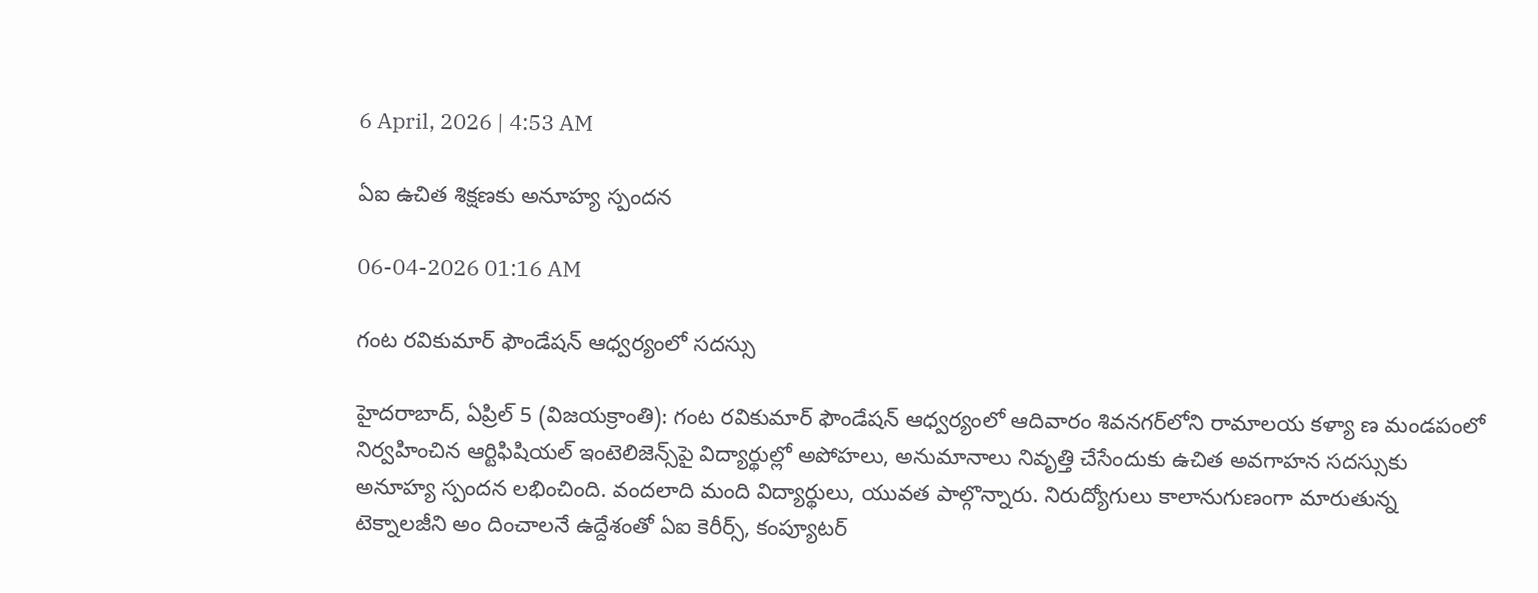6 April, 2026 | 4:53 AM

ఏఐ ఉచిత శిక్షణకు అనూహ్య స్పందన

06-04-2026 01:16 AM

గంట రవికుమార్ ఫౌండేషన్ ఆధ్వర్యంలో సదస్సు

హైదరాబాద్, ఏప్రిల్ 5 (విజయక్రాంతి): గంట రవికుమార్ ఫౌండేషన్ ఆధ్వర్యంలో ఆదివారం శివనగర్‌లోని రామాలయ కళ్యా ణ మండపంలో  నిర్వహించిన ఆర్టిఫిషియల్ ఇంటెలిజెన్స్‌పై విద్యార్థుల్లో అపోహలు, అనుమానాలు నివృత్తి చేసేందుకు ఉచిత అవగాహన సదస్సుకు అనూహ్య స్పందన లభించింది. వందలాది మంది విద్యార్థులు, యువత పాల్గొన్నారు. నిరుద్యోగులు కాలానుగుణంగా మారుతున్న టెక్నాలజీని అం దించాలనే ఉద్దేశంతో ఏఐ కెరీర్స్, కంప్యూటర్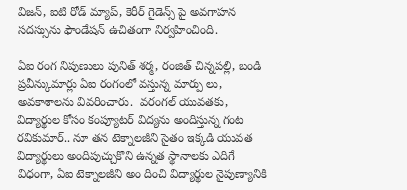విజన్, ఐటి రోడ్ మ్యాప్, కెరీర్ గైడెన్స్ పై అవగాహన సదస్సును ఫౌండేషన్ ఉచితంగా నిర్వహించింది.

ఏఐ రంగ నిపుణులు పునిత్ శర్మ, రంజిత్ చిన్నపల్లి, బండి ప్రవీన్కుమార్లు ఏఐ రంగంలో వస్తున్న మార్పు లు, అవకాశాలను వివరించారు.  వరంగల్ యువతకు, విద్యార్థుల కోసం కంప్యూటర్ విద్యను అందిస్తున్న గంట రవికుమార్.. నూ తన టెక్నాలజీని సైతం ఇక్కడి యువత  విద్యార్థులు అందిపుచ్చుకొని ఉన్నత స్థానాలకు ఎదిగే విధంగా, ఏఐ టెక్నాలజీని అం దించి విద్యార్థుల నైపుణ్యానికి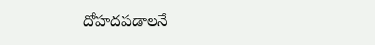దోహదపడాలనే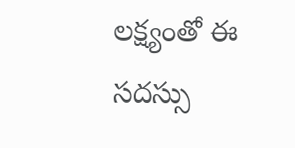లక్ష్యంతో ఈ సదస్సు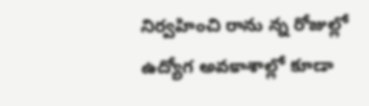నిర్వహించి రాను న్న రోజుల్లో ఉద్యోగ అవకాశాల్లో కూడా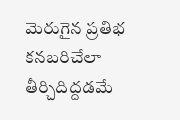మెరుగైన ప్రతిభ కనబరిచేలా తీర్చిదిద్దడమే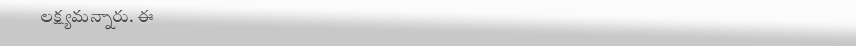లక్ష్యమన్నారు. ఈ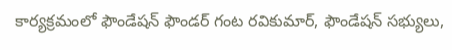కార్యక్రమంలో ఫౌండేషన్ ఫౌండర్ గంట రవికుమార్, ఫౌండేషన్ సభ్యులు,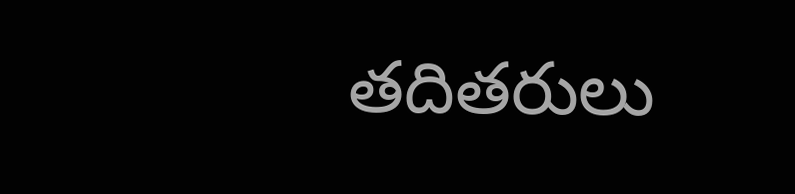తదితరులు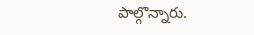పాల్గొన్నారు.